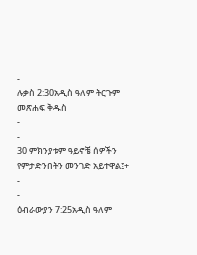-
ሉቃስ 2:30አዲስ ዓለም ትርጉም መጽሐፍ ቅዱስ
-
-
30 ምክንያቱም ዓይኖቼ ሰዎችን የምታድንበትን መንገድ አይተዋል፤+
-
-
ዕብራውያን 7:25አዲስ ዓለም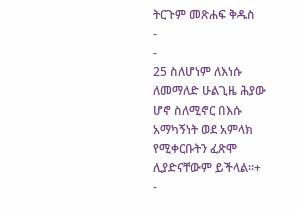ትርጉም መጽሐፍ ቅዱስ
-
-
25 ስለሆነም ለእነሱ ለመማለድ ሁልጊዜ ሕያው ሆኖ ስለሚኖር በእሱ አማካኝነት ወደ አምላክ የሚቀርቡትን ፈጽሞ ሊያድናቸውም ይችላል።+
-